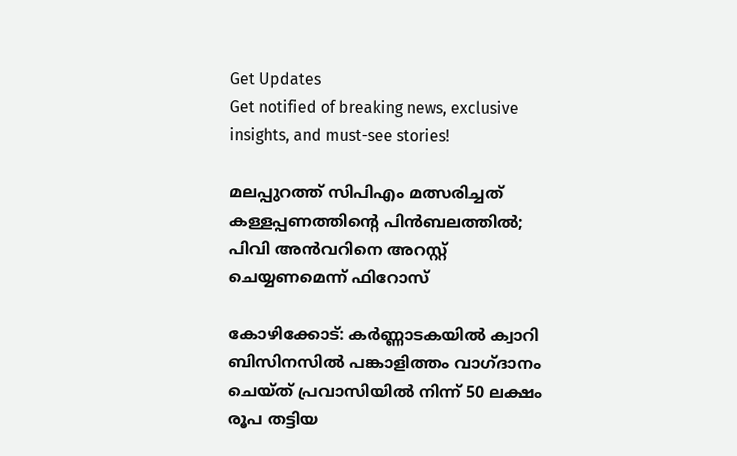Get Updates
Get notified of breaking news, exclusive insights, and must-see stories!

മലപ്പുറത്ത് സിപിഎം മത്സരിച്ചത് കള്ളപ്പണത്തിന്റെ പിന്‍ബലത്തില്‍; പിവി അന്‍വറിനെ അറസ്റ്റ് ചെയ്യണമെന്ന് ഫിറോസ്

കോഴിക്കോട്: കര്‍ണ്ണാടകയില്‍ ക്വാറി ബിസിനസില്‍ പങ്കാളിത്തം വാഗ്ദാനം ചെയ്ത് പ്രവാസിയില്‍ നിന്ന് 50 ലക്ഷം രൂപ തട്ടിയ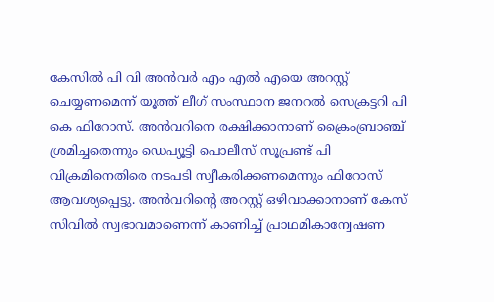കേസില്‍ പി വി അന്‍വര്‍ എം എല്‍ എയെ അറസ്റ്റ് ചെയ്യണമെന്ന് യൂത്ത് ലീഗ് സംസ്ഥാന ജനറല്‍ സെക്രട്ടറി പി കെ ഫിറോസ്. അന്‍വറിനെ രക്ഷിക്കാനാണ് ക്രൈംബ്രാഞ്ച് ശ്രമിച്ചതെന്നും ഡെപ്യൂട്ടി പൊലീസ് സൂപ്രണ്ട് പി വിക്രമിനെതിരെ നടപടി സ്വീകരിക്കണമെന്നും ഫിറോസ് ആവശ്യപ്പെട്ടു. അന്‍വറിന്റെ അറസ്റ്റ് ഒഴിവാക്കാനാണ് കേസ് സിവില്‍ സ്വഭാവമാണെന്ന് കാണിച്ച് പ്രാഥമികാന്വേഷണ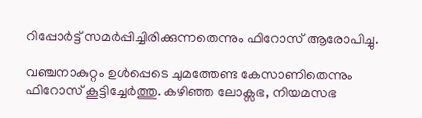റിപ്പോര്‍ട്ട് സമര്‍പ്പിച്ചിരിക്കുന്നതെന്നും ഫിറോസ് ആരോപിച്ചു.

വഞ്ചനാകുറ്റം ഉള്‍പ്പെടെ ചുമത്തേണ്ട കേസാണിതെന്നും ഫിറോസ് കൂട്ടിച്ചേര്‍ത്തു. കഴിഞ്ഞ ലോക്സഭ, നിയമസഭ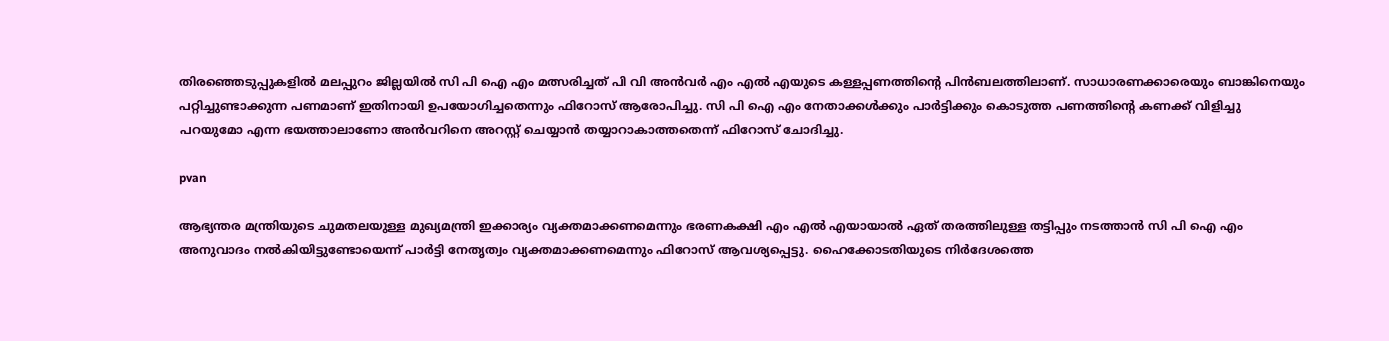തിരഞ്ഞെടുപ്പുകളില്‍ മലപ്പുറം ജില്ലയില്‍ സി പി ഐ എം മത്സരിച്ചത് പി വി അന്‍വര്‍ എം എല്‍ എയുടെ കള്ളപ്പണത്തിന്റെ പിന്‍ബലത്തിലാണ്. സാധാരണക്കാരെയും ബാങ്കിനെയും പറ്റിച്ചുണ്ടാക്കുന്ന പണമാണ് ഇതിനായി ഉപയോഗിച്ചതെന്നും ഫിറോസ് ആരോപിച്ചു. സി പി ഐ എം നേതാക്കള്‍ക്കും പാര്‍ട്ടിക്കും കൊടുത്ത പണത്തിന്റെ കണക്ക് വിളിച്ചു പറയുമോ എന്ന ഭയത്താലാണോ അന്‍വറിനെ അറസ്റ്റ് ചെയ്യാന്‍ തയ്യാറാകാത്തതെന്ന് ഫിറോസ് ചോദിച്ചു.

pvan

ആഭ്യന്തര മന്ത്രിയുടെ ചുമതലയുള്ള മുഖ്യമന്ത്രി ഇക്കാര്യം വ്യക്തമാക്കണമെന്നും ഭരണകക്ഷി എം എല്‍ എയായാല്‍ ഏത് തരത്തിലുള്ള തട്ടിപ്പും നടത്താന്‍ സി പി ഐ എം അനുവാദം നല്‍കിയിട്ടുണ്ടോയെന്ന് പാര്‍ട്ടി നേതൃത്വം വ്യക്തമാക്കണമെന്നും ഫിറോസ് ആവശ്യപ്പെട്ടു. ഹൈക്കോടതിയുടെ നിര്‍ദേശത്തെ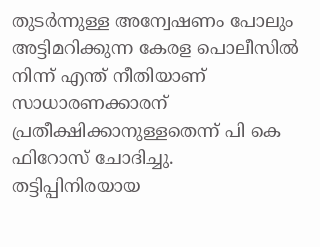തുടര്‍ന്നുള്ള അന്വേഷണം പോലും അട്ടിമറിക്കുന്ന കേരള പൊലീസില്‍ നിന്ന് എന്ത് നീതിയാണ് സാധാരണക്കാരന് പ്രതീക്ഷിക്കാനുള്ളതെന്ന് പി കെ ഫിറോസ് ചോദിച്ചു. തട്ടിപ്പിനിരയായ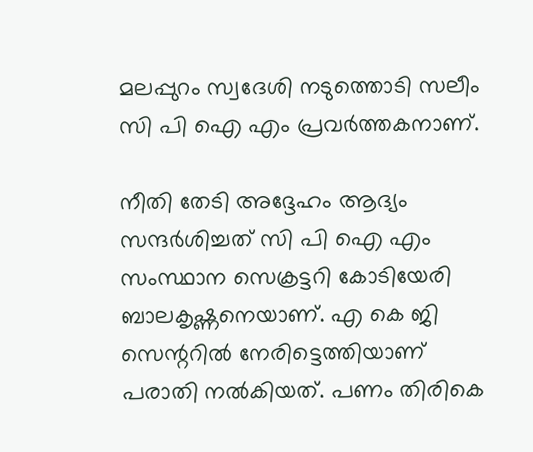മലപ്പുറം സ്വദേശി നടുത്തൊടി സലീം സി പി ഐ എം പ്രവര്‍ത്തകനാണ്.

നീതി തേടി അദ്ദേഹം ആദ്യം സന്ദര്‍ശിച്ചത് സി പി ഐ എം സംസ്ഥാന സെക്രട്ടറി കോടിയേരി ബാലകൃഷ്ണനെയാണ്. എ കെ ജി സെന്ററില്‍ നേരിട്ടെത്തിയാണ് പരാതി നല്‍കിയത്. പണം തിരികെ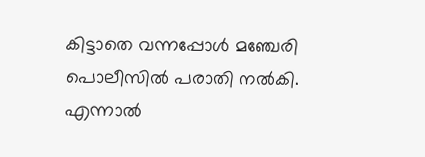കിട്ടാതെ വന്നപ്പോള്‍ മഞ്ചേരി പൊലീസില്‍ പരാതി നല്‍കി. എന്നാല്‍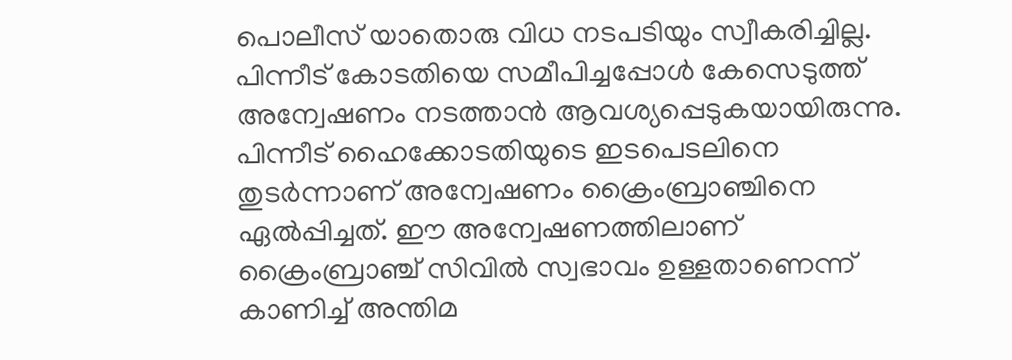പൊലീസ് യാതൊരു വിധ നടപടിയും സ്വീകരിച്ചില്ല. പിന്നീട് കോടതിയെ സമീപിച്ചപ്പോള്‍ കേസെടുത്ത് അന്വേഷണം നടത്താന്‍ ആവശ്യപ്പെടുകയായിരുന്നു. പിന്നീട് ഹൈക്കോടതിയുടെ ഇടപെടലിനെ തുടര്‍ന്നാണ് അന്വേഷണം ക്രൈംബ്രാഞ്ചിനെ ഏല്‍പ്പിച്ചത്. ഈ അന്വേഷണത്തിലാണ് ക്രൈംബ്രാഞ്ച് സിവില്‍ സ്വഭാവം ഉള്ളതാണെന്ന് കാണിച്ച് അന്തിമ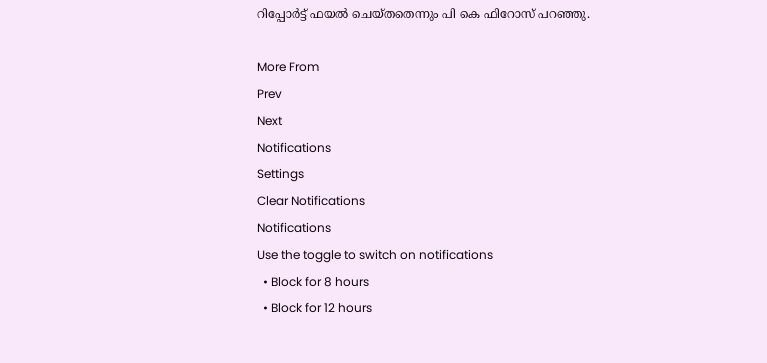റിപ്പോര്‍ട്ട് ഫയല്‍ ചെയ്തതെന്നും പി കെ ഫിറോസ് പറഞ്ഞു.

More From
Prev
Next
Notifications
Settings
Clear Notifications
Notifications
Use the toggle to switch on notifications
  • Block for 8 hours
  • Block for 12 hours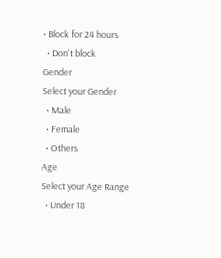• Block for 24 hours
  • Don't block
Gender
Select your Gender
  • Male
  • Female
  • Others
Age
Select your Age Range
  • Under 18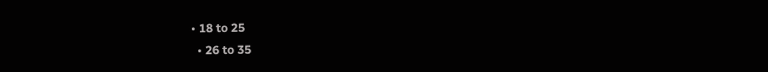• 18 to 25
  • 26 to 35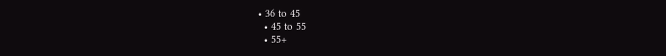• 36 to 45
  • 45 to 55
  • 55+